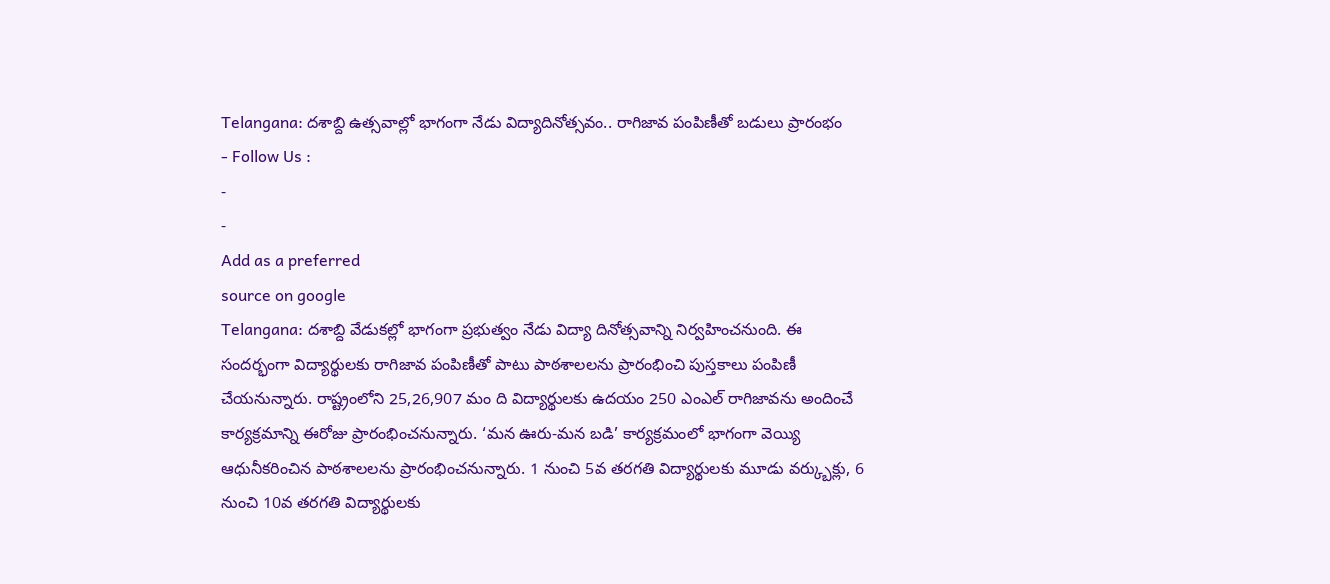Telangana: దశాబ్ది ఉత్సవాల్లో భాగంగా నేడు విద్యాదినోత్సవం.. రాగిజావ పంపిణీతో బడులు ప్రారంభం
- Follow Us :
-
-
Add as a preferred
source on google
Telangana: దశాబ్ది వేడుకల్లో భాగంగా ప్రభుత్వం నేడు విద్యా దినోత్సవాన్ని నిర్వహించనుంది. ఈ సందర్భంగా విద్యార్థులకు రాగిజావ పంపిణీతో పాటు పాఠశాలలను ప్రారంభించి పుస్తకాలు పంపిణీ చేయనున్నారు. రాష్ట్రంలోని 25,26,907 మం ది విద్యార్థులకు ఉదయం 250 ఎంఎల్ రాగిజావను అందించే కార్యక్రమాన్ని ఈరోజు ప్రారంభించనున్నారు. ‘మన ఊరు-మన బడి’ కార్యక్రమంలో భాగంగా వెయ్యి ఆధునీకరించిన పాఠశాలలను ప్రారంభించనున్నారు. 1 నుంచి 5వ తరగతి విద్యార్థులకు మూడు వర్క్బుక్లు, 6 నుంచి 10వ తరగతి విద్యార్థులకు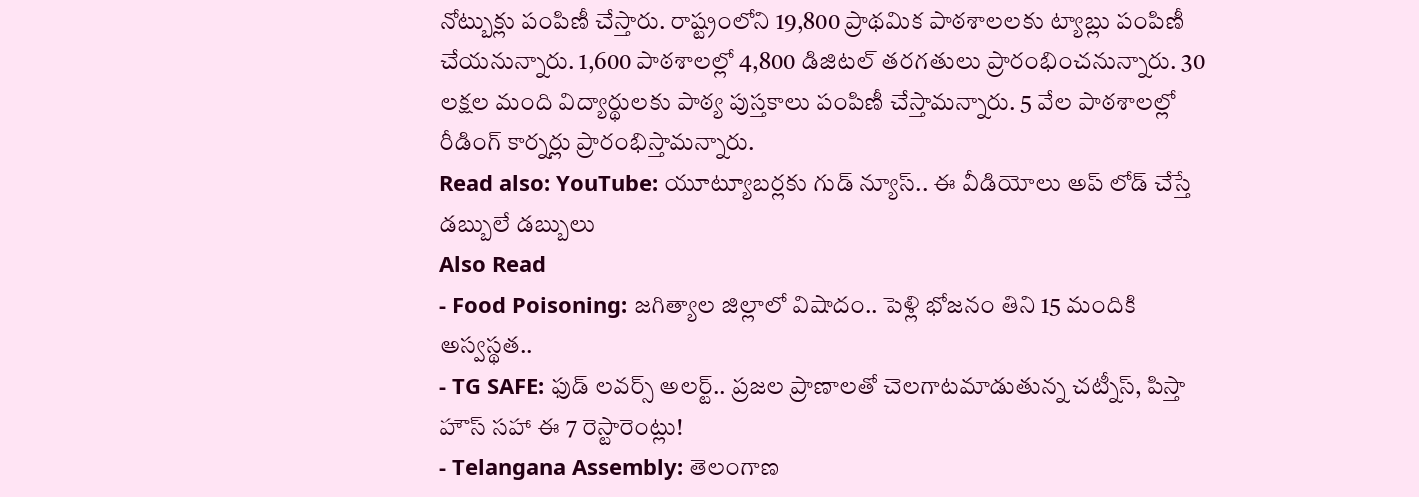నోట్బుక్లు పంపిణీ చేస్తారు. రాష్ట్రంలోని 19,800 ప్రాథమిక పాఠశాలలకు ట్యాబ్లు పంపిణీ చేయనున్నారు. 1,600 పాఠశాలల్లో 4,800 డిజిటల్ తరగతులు ప్రారంభించనున్నారు. 30 లక్షల మంది విద్యార్థులకు పాఠ్య పుస్తకాలు పంపిణీ చేస్తామన్నారు. 5 వేల పాఠశాలల్లో రీడింగ్ కార్నర్లు ప్రారంభిస్తామన్నారు.
Read also: YouTube: యూట్యూబర్లకు గుడ్ న్యూస్.. ఈ వీడియోలు అప్ లోడ్ చేస్తే డబ్బులే డబ్బులు
Also Read
- Food Poisoning: జగిత్యాల జిల్లాలో విషాదం.. పెళ్లి భోజనం తిని 15 మందికి అస్వస్థత..
- TG SAFE: ఫుడ్ లవర్స్ అలర్ట్.. ప్రజల ప్రాణాలతో చెలగాటమాడుతున్న చట్నీస్, పిస్తా హౌస్ సహా ఈ 7 రెస్టారెంట్లు!
- Telangana Assembly: తెలంగాణ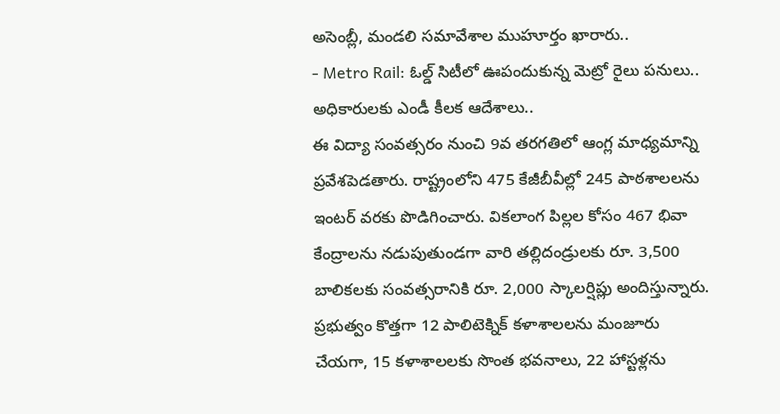అసెంబ్లీ, మండలి సమావేశాల ముహూర్తం ఖారారు..
- Metro Rail: ఓల్డ్ సిటీలో ఊపందుకున్న మెట్రో రైలు పనులు.. అధికారులకు ఎండీ కీలక ఆదేశాలు..
ఈ విద్యా సంవత్సరం నుంచి 9వ తరగతిలో ఆంగ్ల మాధ్యమాన్ని ప్రవేశపెడతారు. రాష్ట్రంలోని 475 కేజీబీవీల్లో 245 పాఠశాలలను ఇంటర్ వరకు పొడిగించారు. వికలాంగ పిల్లల కోసం 467 భివా కేంద్రాలను నడుపుతుండగా వారి తల్లిదండ్రులకు రూ. 3,500 బాలికలకు సంవత్సరానికి రూ. 2,000 స్కాలర్షిప్లు అందిస్తున్నారు. ప్రభుత్వం కొత్తగా 12 పాలిటెక్నిక్ కళాశాలలను మంజూరు చేయగా, 15 కళాశాలలకు సొంత భవనాలు, 22 హాస్టళ్లను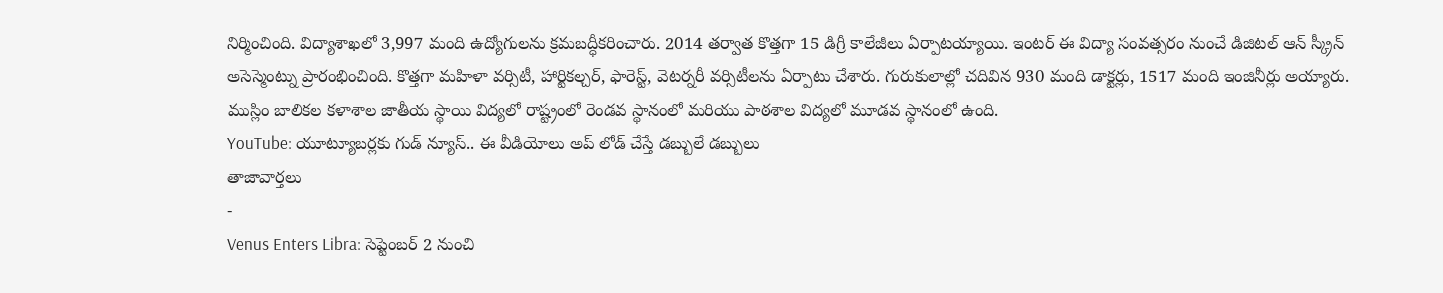నిర్మించింది. విద్యాశాఖలో 3,997 మంది ఉద్యోగులను క్రమబద్ధీకరించారు. 2014 తర్వాత కొత్తగా 15 డిగ్రీ కాలేజీలు ఏర్పాటయ్యాయి. ఇంటర్ ఈ విద్యా సంవత్సరం నుంచే డిజిటల్ ఆన్ స్క్రీన్ అసెస్మెంట్ను ప్రారంభించింది. కొత్తగా మహిళా వర్సిటీ, హార్టికల్చర్, ఫారెస్ట్, వెటర్నరీ వర్సిటీలను ఏర్పాటు చేశారు. గురుకులాల్లో చదివిన 930 మంది డాక్టర్లు, 1517 మంది ఇంజినీర్లు అయ్యారు. ముస్లిం బాలికల కళాశాల జాతీయ స్థాయి విద్యలో రాష్ట్రంలో రెండవ స్థానంలో మరియు పాఠశాల విద్యలో మూడవ స్థానంలో ఉంది.
YouTube: యూట్యూబర్లకు గుడ్ న్యూస్.. ఈ వీడియోలు అప్ లోడ్ చేస్తే డబ్బులే డబ్బులు
తాజావార్తలు
-
Venus Enters Libra: సెప్టెంబర్ 2 నుంచి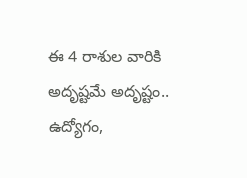ఈ 4 రాశుల వారికి అదృష్టమే అదృష్టం.. ఉద్యోగం,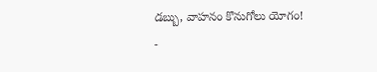డబ్బు, వాహనం కొనుగోలు యోగం!
-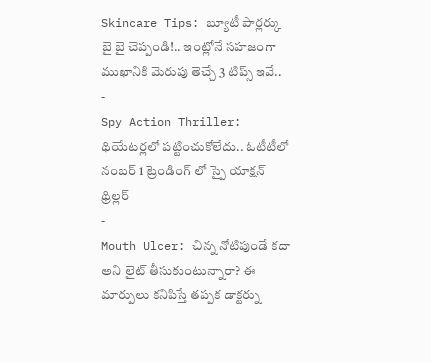Skincare Tips: బ్యూటీ పార్లర్కు బై బై చెప్పండి!.. ఇంట్లోనే సహజంగా ముఖానికి మెరుపు తెచ్చే 3 టిప్స్ ఇవే..
-
Spy Action Thriller: థియేటర్లలో పట్టించుకోలేదు.. ఓటీటీలో నంబర్ 1 ట్రెండింగ్ లో స్పై యాక్షన్ థ్రిల్లర్
-
Mouth Ulcer: చిన్న నోటిపుండే కదా అని లైట్ తీసుకుంటున్నారా? ఈ మార్పులు కనిపిస్తే తప్పక డాక్టర్ను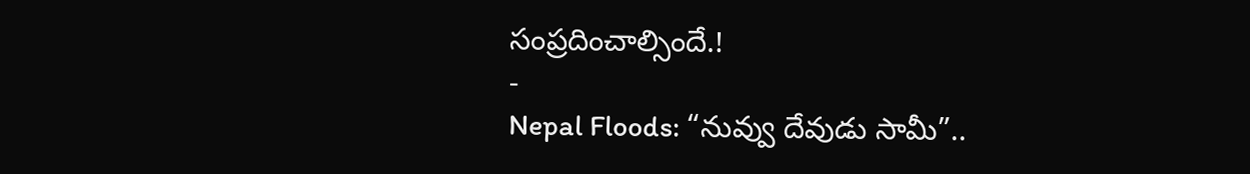సంప్రదించాల్సిందే.!
-
Nepal Floods: “నువ్వు దేవుడు సామీ”..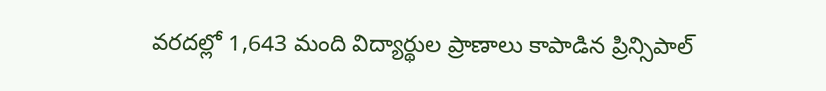వరదల్లో 1,643 మంది విద్యార్థుల ప్రాణాలు కాపాడిన ప్రిన్సిపాల్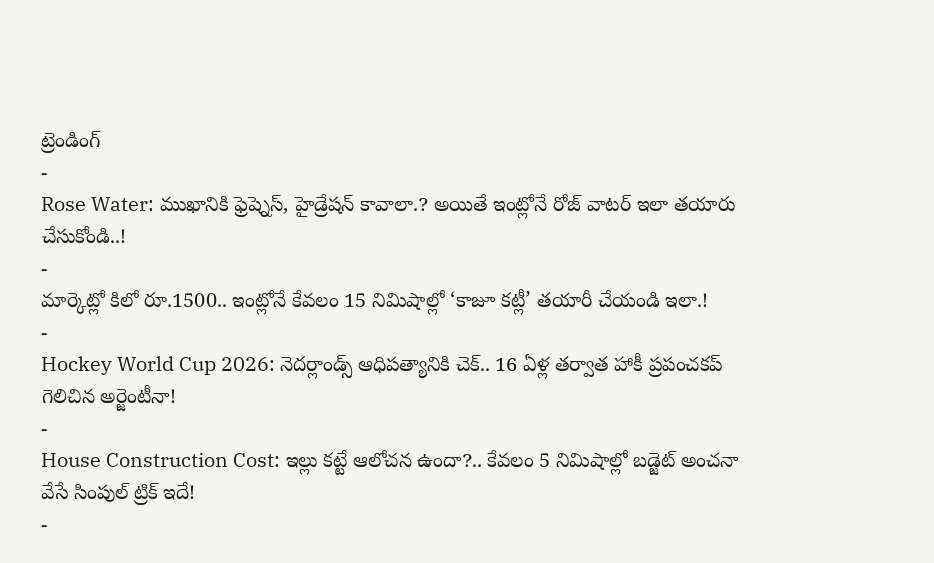ట్రెండింగ్
-
Rose Water: ముఖానికి ఫ్రెష్నెస్, హైడ్రేషన్ కావాలా.? అయితే ఇంట్లోనే రోజ్ వాటర్ ఇలా తయారు చేసుకోండి..!
-
మార్కెట్లో కిలో రూ.1500.. ఇంట్లోనే కేవలం 15 నిమిషాల్లో ‘కాజూ కట్లీ’ తయారీ చేయండి ఇలా.!
-
Hockey World Cup 2026: నెదర్లాండ్స్ ఆధిపత్యానికి చెక్.. 16 ఏళ్ల తర్వాత హాకీ ప్రపంచకప్ గెలిచిన అర్జెంటీనా!
-
House Construction Cost: ఇల్లు కట్టే ఆలోచన ఉందా?.. కేవలం 5 నిమిషాల్లో బడ్జెట్ అంచనా వేసే సింపుల్ ట్రిక్ ఇదే!
-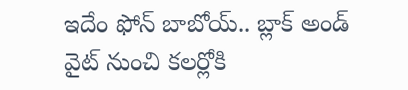ఇదేం ఫోన్ బాబోయ్.. బ్లాక్ అండ్ వైట్ నుంచి కలర్లోకి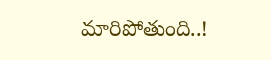మారిపోతుంది..!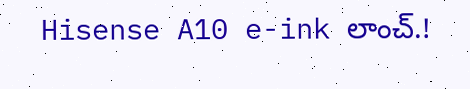Hisense A10 e-ink లాంచ్.!